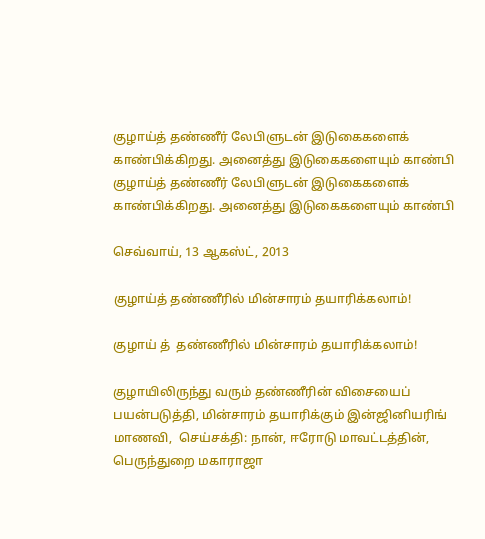குழாய்த் தண்ணீர் லேபிளுடன் இடுகைகளைக் காண்பிக்கிறது. அனைத்து இடுகைகளையும் காண்பி
குழாய்த் தண்ணீர் லேபிளுடன் இடுகைகளைக் காண்பிக்கிறது. அனைத்து இடுகைகளையும் காண்பி

செவ்வாய், 13 ஆகஸ்ட், 2013

குழாய்த் தண்ணீரில் மின்சாரம் தயாரிக்கலாம்!

குழாய் த்  தண்ணீரில் மின்சாரம் தயாரிக்கலாம்!

குழாயிலிருந்து வரும் தண்ணீரின் விசையைப் பயன்படுத்தி, மின்சாரம் தயாரிக்கும் இன்ஜினியரிங் மாணவி,  செய்சக்தி: நான், ஈரோடு மாவட்டத்தின், பெருந்துறை மகாராஜா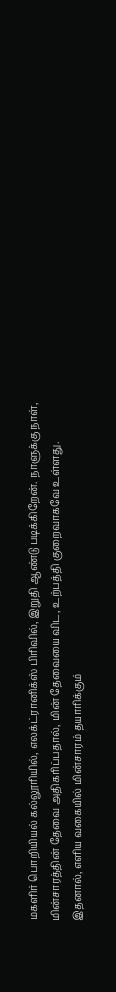மகளிர் பொறியியல் கல்லூரியில், எலக்ட்ரானிக்ஸ் பிரிவில், இறுதி ஆண்டு படிக்கிறேன். நாளுக்கு நாள், மின்சாரத்தின் தேவை அதிகரிப்பதால், மின் தேவையை விட, உற்பத்தி குறைவாகவே உள்ளது. இதனால், எளிய வகையில் மின்சாரம் தயாரிக்கும்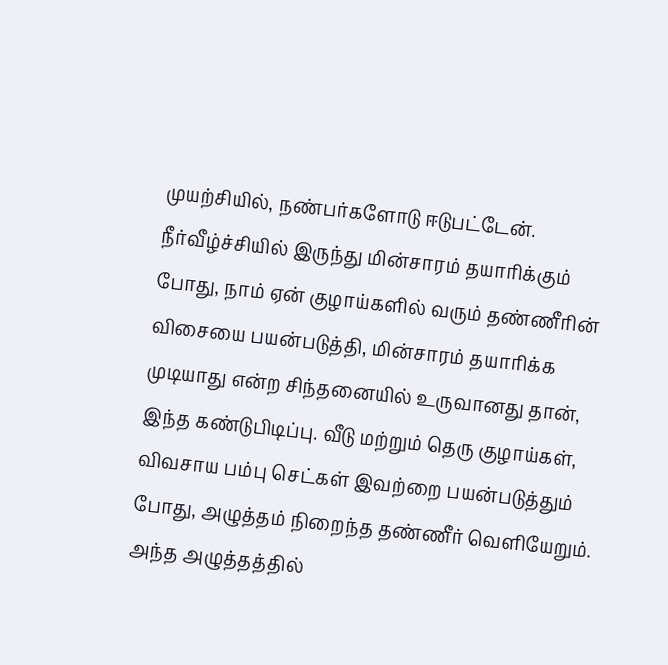முயற்சியில், நண்பர்களோடு ஈடுபட்டேன். நீர்வீழ்ச்சியில் இருந்து மின்சாரம் தயாரிக்கும் போது, நாம் ஏன் குழாய்களில் வரும் தண்ணீரின் விசையை பயன்படுத்தி, மின்சாரம் தயாரிக்க முடியாது என்ற சிந்தனையில் உருவானது தான், இந்த கண்டுபிடிப்பு. வீடு மற்றும் தெரு குழாய்கள், விவசாய பம்பு செட்கள் இவற்றை பயன்படுத்தும் போது, அழுத்தம் நிறைந்த தண்ணீர் வெளியேறும். அந்த அழுத்தத்தில்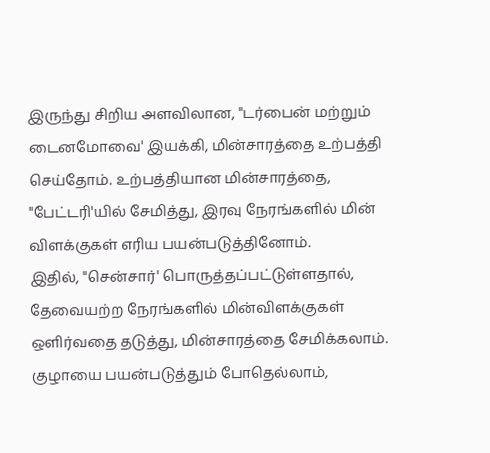இருந்து சிறிய அளவிலான, "டர்பைன் மற்றும் டைனமோவை' இயக்கி, மின்சாரத்தை உற்பத்தி செய்தோம். உற்பத்தியான மின்சாரத்தை, "பேட்டரி'யில் சேமித்து, இரவு நேரங்களில் மின் விளக்குகள் எரிய பயன்படுத்தினோம்.
இதில், "சென்சார்' பொருத்தப்பட்டுள்ளதால், தேவையற்ற நேரங்களில் மின்விளக்குகள் ஒளிர்வதை தடுத்து, மின்சாரத்தை சேமிக்கலாம். குழாயை பயன்படுத்தும் போதெல்லாம்,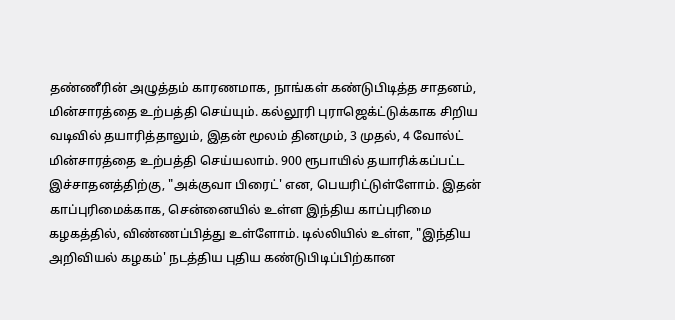தண்ணீரின் அழுத்தம் காரணமாக, நாங்கள் கண்டுபிடித்த சாதனம், மின்சாரத்தை உற்பத்தி செய்யும். கல்லூரி புராஜெக்ட்டுக்காக சிறிய வடிவில் தயாரித்தாலும், இதன் மூலம் தினமும், 3 முதல், 4 வோல்ட் மின்சாரத்தை உற்பத்தி செய்யலாம். 900 ரூபாயில் தயாரிக்கப்பட்ட இச்சாதனத்திற்கு, "அக்குவா பிரைட்' என, பெயரிட்டுள்ளோம். இதன் காப்புரிமைக்காக, சென்னையில் உள்ள இந்திய காப்புரிமை கழகத்தில், விண்ணப்பித்து உள்ளோம். டில்லியில் உள்ள, "இந்திய அறிவியல் கழகம்' நடத்திய புதிய கண்டுபிடிப்பிற்கான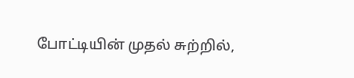போட்டியின் முதல் சுற்றில்,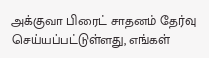அக்குவா பிரைட் சாதனம் தேர்வு செய்யப்பட்டுள்ளது, எங்கள்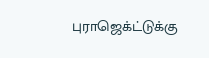புராஜெக்ட்டுக்கு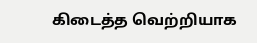கிடைத்த வெற்றியாக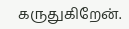கருதுகிறேன்.